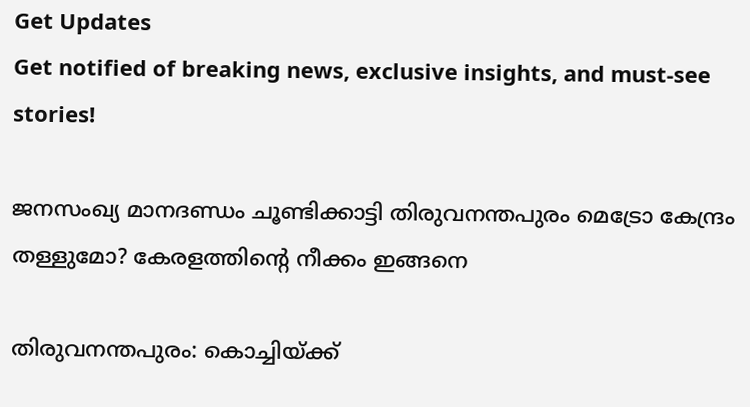Get Updates
Get notified of breaking news, exclusive insights, and must-see stories!

ജനസംഖ്യ മാനദണ്ഡം ചൂണ്ടിക്കാട്ടി തിരുവനന്തപുരം മെട്രോ കേന്ദ്രം തള്ളുമോ? കേരളത്തിന്റെ നീക്കം ഇങ്ങനെ

തിരുവനന്തപുരം: കൊച്ചിയ്ക്ക്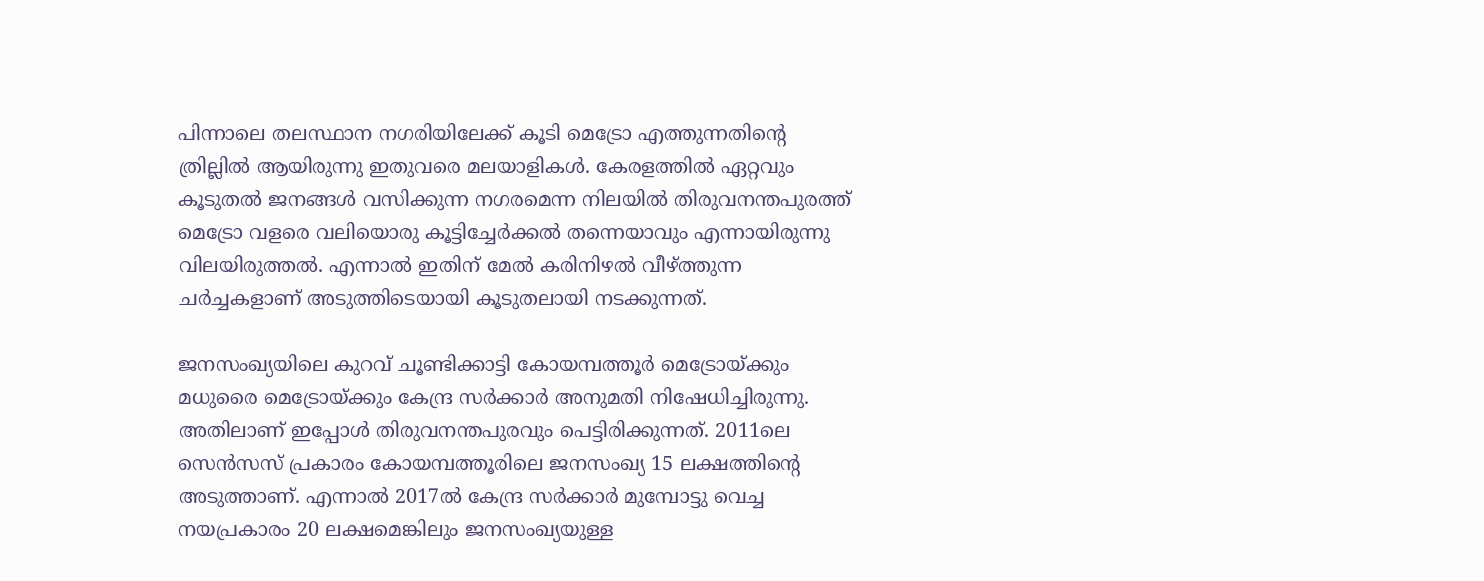പിന്നാലെ തലസ്ഥാന നഗരിയിലേക്ക് കൂടി മെട്രോ എത്തുന്നതിന്റെ ത്രില്ലിൽ ആയിരുന്നു ഇതുവരെ മലയാളികൾ. കേരളത്തിൽ ഏറ്റവും കൂടുതൽ ജനങ്ങൾ വസിക്കുന്ന നഗരമെന്ന നിലയിൽ തിരുവനന്തപുരത്ത് മെട്രോ വളരെ വലിയൊരു കൂട്ടിച്ചേർക്കൽ തന്നെയാവും എന്നായിരുന്നു വിലയിരുത്തൽ. എന്നാൽ ഇതിന് മേൽ കരിനിഴൽ വീഴ്‌ത്തുന്ന ചർച്ചകളാണ് അടുത്തിടെയായി കൂടുതലായി നടക്കുന്നത്.

ജനസംഖ്യയിലെ കുറവ് ചൂണ്ടിക്കാട്ടി കോയമ്പത്തൂർ മെട്രോയ്ക്കും മധുരൈ മെട്രോയ്ക്കും കേന്ദ്ര സർക്കാർ അനുമതി നിഷേധിച്ചിരുന്നു. അതിലാണ് ഇപ്പോൾ തിരുവനന്തപുരവും പെട്ടിരിക്കുന്നത്. 2011ലെ സെൻസസ് പ്രകാരം കോയമ്പത്തൂരിലെ ജനസംഖ്യ 15 ലക്ഷത്തിന്റെ അടുത്താണ്. എന്നാൽ 2017ൽ കേന്ദ്ര സർക്കാർ മുമ്പോട്ടു വെച്ച നയപ്രകാരം 20 ലക്ഷമെങ്കിലും ജനസംഖ്യയുള്ള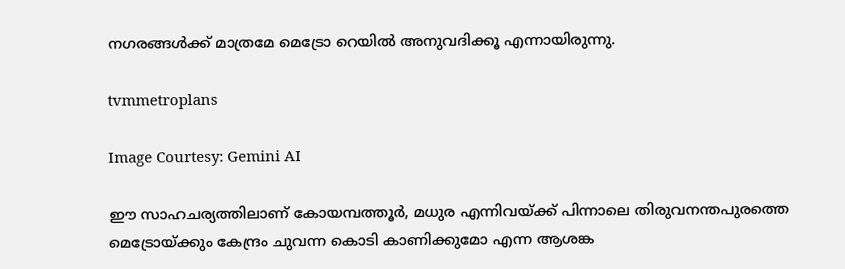നഗരങ്ങൾക്ക് മാത്രമേ മെട്രോ റെയിൽ അനുവദിക്കൂ എന്നായിരുന്നു.

tvmmetroplans

Image Courtesy: Gemini AI

ഈ സാഹചര്യത്തിലാണ് കോയമ്പത്തൂർ, മധുര എന്നിവയ്ക്ക് പിന്നാലെ തിരുവനന്തപുരത്തെ മെട്രോയ്ക്കും കേന്ദ്രം ചുവന്ന കൊടി കാണിക്കുമോ എന്ന ആശങ്ക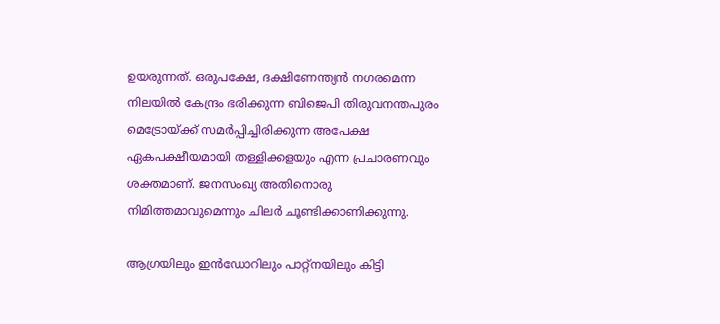ഉയരുന്നത്. ഒരുപക്ഷേ, ദക്ഷിണേന്ത്യൻ നഗരമെന്ന നിലയിൽ കേന്ദ്രം ഭരിക്കുന്ന ബിജെപി തിരുവനന്തപുരം മെട്രോയ്ക്ക് സമർപ്പിച്ചിരിക്കുന്ന അപേക്ഷ ഏകപക്ഷീയമായി തള്ളിക്കളയും എന്ന പ്രചാരണവും ശക്തമാണ്. ജനസംഖ്യ അതിനൊരു നിമിത്തമാവുമെന്നും ചിലർ ചൂണ്ടിക്കാണിക്കുന്നു.

ആഗ്രയിലും ഇൻഡോറിലും പാറ്റ്‌നയിലും കിട്ടി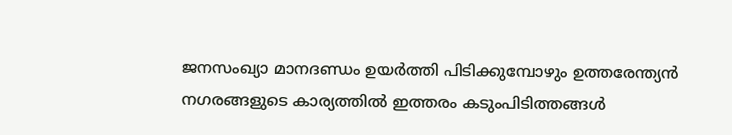ജനസംഖ്യാ മാനദണ്ഡം ഉയർത്തി പിടിക്കുമ്പോഴും ഉത്തരേന്ത്യൻ നഗരങ്ങളുടെ കാര്യത്തിൽ ഇത്തരം കടുംപിടിത്തങ്ങൾ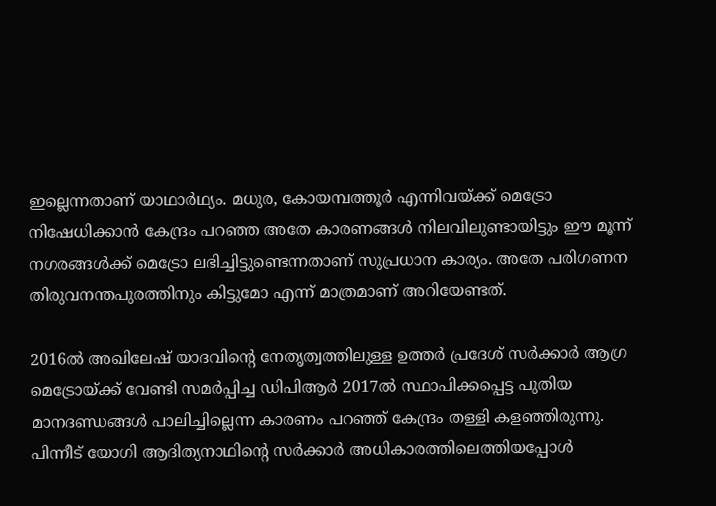ഇല്ലെന്നതാണ് യാഥാർഥ്യം. മധുര, കോയമ്പത്തൂർ എന്നിവയ്ക്ക് മെട്രോ നിഷേധിക്കാൻ കേന്ദ്രം പറഞ്ഞ അതേ കാരണങ്ങൾ നിലവിലുണ്ടായിട്ടും ഈ മൂന്ന് നഗരങ്ങൾക്ക് മെട്രോ ലഭിച്ചിട്ടുണ്ടെന്നതാണ് സുപ്രധാന കാര്യം. അതേ പരിഗണന തിരുവനന്തപുരത്തിനും കിട്ടുമോ എന്ന് മാത്രമാണ് അറിയേണ്ടത്.

2016ൽ അഖിലേഷ് യാദവിന്റെ നേതൃത്വത്തിലുള്ള ഉത്തർ പ്രദേശ് സർക്കാർ ആഗ്ര മെട്രോയ്ക്ക് വേണ്ടി സമർപ്പിച്ച ഡിപിആർ 2017ൽ സ്ഥാപിക്കപ്പെട്ട പുതിയ മാനദണ്ഡങ്ങൾ പാലിച്ചില്ലെന്ന കാരണം പറഞ്ഞ് കേന്ദ്രം തള്ളി കളഞ്ഞിരുന്നു. പിന്നീട് യോഗി ആദിത്യനാഥിന്റെ സർക്കാർ അധികാരത്തിലെത്തിയപ്പോൾ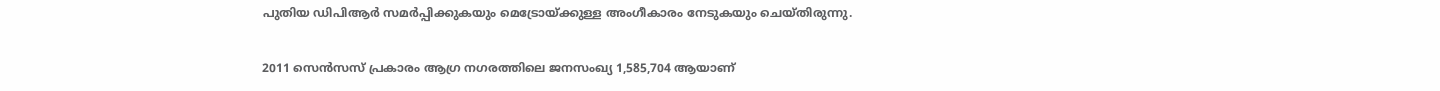പുതിയ ഡിപിആർ സമർപ്പിക്കുകയും മെട്രോയ്ക്കുള്ള അംഗീകാരം നേടുകയും ചെയ്‌തിരുന്നു.

2011 സെൻസസ് പ്രകാരം ആഗ്ര നഗരത്തിലെ ജനസംഖ്യ 1,585,704 ആയാണ്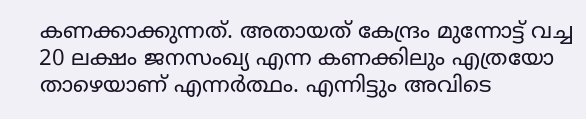കണക്കാക്കുന്നത്. അതായത് കേന്ദ്രം മുന്നോട്ട് വച്ച 20 ലക്ഷം ജനസംഖ്യ എന്ന കണക്കിലും എത്രയോ താഴെയാണ് എന്നർത്ഥം. എന്നിട്ടും അവിടെ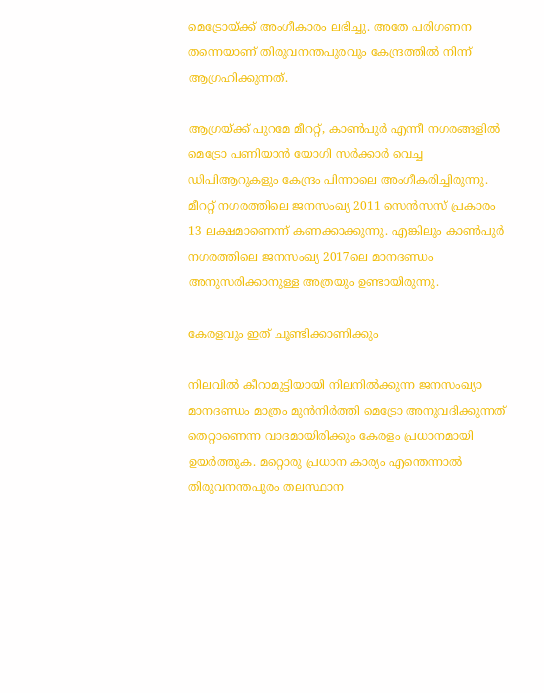മെട്രോയ്ക്ക് അംഗീകാരം ലഭിച്ചു. അതേ പരിഗണന തന്നെയാണ് തിരുവനന്തപുരവും കേന്ദ്രത്തിൽ നിന്ന് ആഗ്രഹിക്കുന്നത്.

ആഗ്രയ്ക്ക് പുറമേ മീററ്റ്, കാൺപുർ എന്നീ നഗരങ്ങളിൽ മെട്രോ പണിയാൻ യോഗി സർക്കാർ വെച്ച ഡിപിആറുകളും കേന്ദ്രം പിന്നാലെ അംഗീകരിച്ചിരുന്നു. മീററ്റ് നഗരത്തിലെ ജനസംഖ്യ 2011 സെൻസസ് പ്രകാരം 13 ലക്ഷമാണെന്ന് കണക്കാക്കുന്നു. എങ്കിലും കാൺപുർ നഗരത്തിലെ ജനസംഖ്യ 2017ലെ മാനദണ്ഡം അനുസരിക്കാനുള്ള അത്രയും ഉണ്ടായിരുന്നു.

കേരളവും ഇത് ചൂണ്ടിക്കാണിക്കും

നിലവിൽ കീറാമുട്ടിയായി നിലനിൽക്കുന്ന ജനസംഖ്യാ മാനദണ്ഡം മാത്രം മുൻനിർത്തി മെട്രോ അനുവദിക്കുന്നത് തെറ്റാണെന്ന വാദമായിരിക്കും കേരളം പ്രധാനമായി ഉയർത്തുക. മറ്റൊരു പ്രധാന കാര്യം എന്തെന്നാൽ തിരുവനന്തപുരം തലസ്ഥാന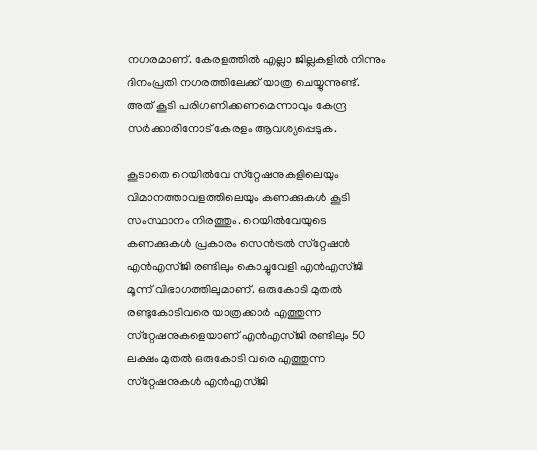നഗരമാണ്. കേരളത്തിൽ എല്ലാ ജില്ലകളിൽ നിന്നും ദിനംപ്രതി നഗരത്തിലേക്ക് യാത്ര ചെയ്യുന്നുണ്ട്. അത് കൂടി പരിഗണിക്കണമെന്നാവും കേന്ദ്ര സർക്കാരിനോട് കേരളം ആവശ്യപ്പെടുക.

കൂടാതെ റെയിൽവേ സ്‌റ്റേഷനുകളിലെയും വിമാനത്താവളത്തിലെയും കണക്കുകൾ കൂടി സംസ്ഥാനം നിരത്തും. റെയിൽവേയുടെ കണക്കുകൾ പ്രകാരം സെൻട്രൽ സ്‌റ്റേഷൻ എൻഎസ്‌ജി രണ്ടിലും കൊച്ചുവേളി എൻഎസ്‌ജി മൂന്ന്‌ വിഭാഗത്തിലുമാണ്‌. ഒരുകോടി മുതൽ രണ്ടുകോടിവരെ യാത്രക്കാർ എത്തുന്ന സ്‌റ്റേഷനുകളെയാണ്‌ എൻഎസ്‌ജി രണ്ടിലും 50 ലക്ഷം മുതൽ ഒരുകോടി വരെ എത്തുന്ന സ്‌റ്റേഷനുകൾ എൻഎസ്‌ജി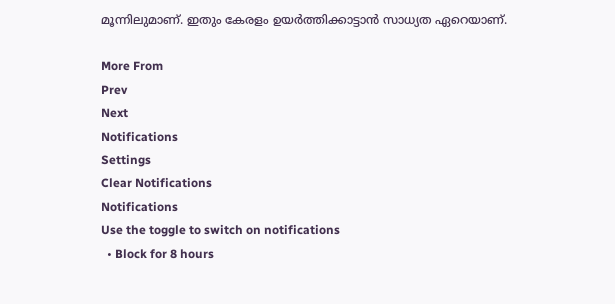മൂന്നിലുമാണ്. ഇതും കേരളം ഉയർത്തിക്കാട്ടാൻ സാധ്യത ഏറെയാണ്.

More From
Prev
Next
Notifications
Settings
Clear Notifications
Notifications
Use the toggle to switch on notifications
  • Block for 8 hours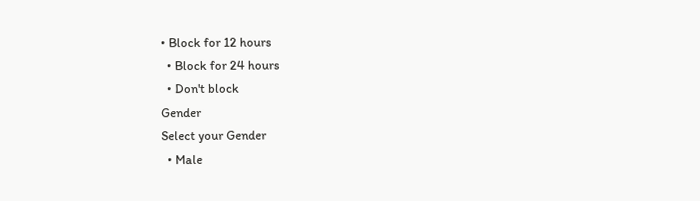• Block for 12 hours
  • Block for 24 hours
  • Don't block
Gender
Select your Gender
  • Male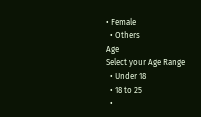• Female
  • Others
Age
Select your Age Range
  • Under 18
  • 18 to 25
  •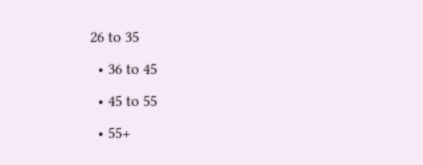26 to 35
  • 36 to 45
  • 45 to 55
  • 55+